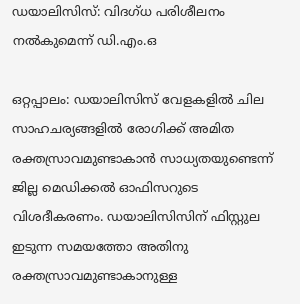ഡയാലിസിസ്: വിദഗ്ധ പരിശീലനം നൽകുമെന്ന് ഡി.എം.ഒ

ഒറ്റപ്പാലം: ഡയാലിസിസ് വേളകളിൽ ചില സാഹചര്യങ്ങളിൽ രോഗിക്ക് അമിത രക്തസ്രാവമുണ്ടാകാൻ സാധ്യതയുണ്ടെന്ന് ജില്ല മെഡിക്കൽ ഓഫിസറുടെ വിശദീകരണം. ഡയാലിസിസിന് ഫിസ്റ്റുല ഇടുന്ന സമയത്തോ അതിനു രക്തസ്രാവമുണ്ടാകാനുള്ള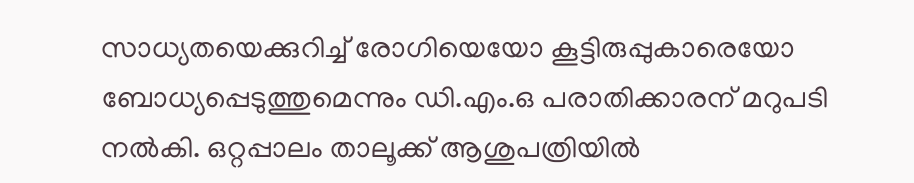സാധ്യതയെക്കുറിച്ച് രോഗിയെയോ കൂട്ടിരുപ്പുകാരെയോ ബോധ്യപ്പെടുത്തുമെന്നും ഡി.എം.ഒ പരാതിക്കാരന് മറുപടി നൽകി. ഒറ്റപ്പാലം താലൂക്ക് ആശുപത്രിയിൽ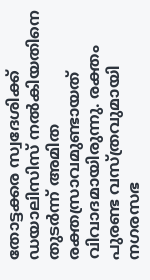തോട്ടക്കര സ്വദേശിക്ക് ഡയാലിസിസ് നൽകിയതിനെ തുടർന്ന് അമിത രക്തസ്രാവമുണ്ടായത് വിവാദമായിരുന്നു. രക്തം പുരണ്ട വസ്ത്രവുമായി നഗരസഭ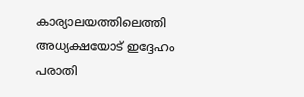കാര്യാലയത്തിലെത്തി അധ്യക്ഷയോട് ഇദ്ദേഹം പരാതി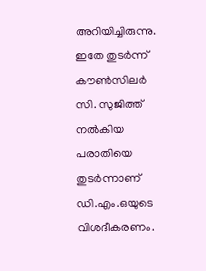അറിയിച്ചിരുന്നു. ഇതേ തുടർന്ന് കൗൺസിലർ സി. സുജിത്ത് നൽകിയ പരാതിയെ തുടർന്നാണ് ഡി.എം.ഒയുടെ വിശദീകരണം.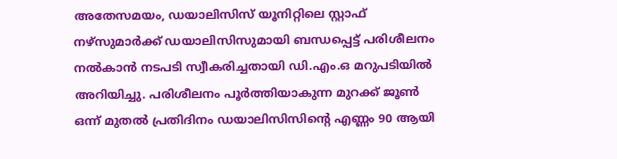അതേസമയം, ഡയാലിസിസ് യൂനിറ്റിലെ സ്റ്റാഫ് നഴ്‌സുമാർക്ക് ഡയാലിസിസുമായി ബന്ധപ്പെട്ട് പരിശീലനം നൽകാൻ നടപടി സ്വീകരിച്ചതായി ഡി.എം.ഒ മറുപടിയിൽ അറിയിച്ചു. പരിശീലനം പൂർത്തിയാകുന്ന മുറക്ക് ജൂൺ ഒന്ന് മുതൽ പ്രതിദിനം ഡയാലിസിസിന്‍റെ എണ്ണം 90 ആയി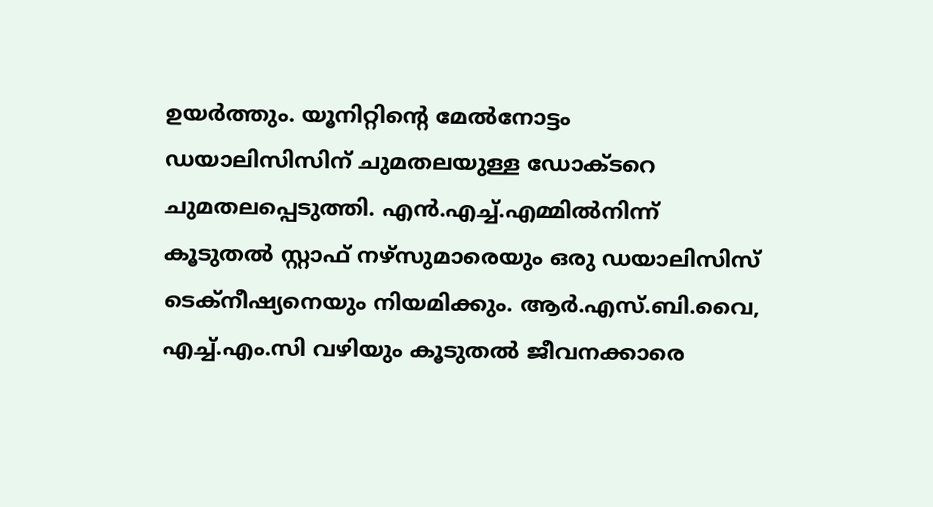ഉയർത്തും. യൂനിറ്റിന്‍റെ മേൽനോട്ടം ഡയാലിസിസിന് ചുമതലയുള്ള ഡോക്ടറെ ചുമതലപ്പെടുത്തി. എൻ.എച്ച്.എമ്മിൽനിന്ന് കൂടുതൽ സ്റ്റാഫ് നഴ്‌സുമാരെയും ഒരു ഡയാലിസിസ് ടെക്നീഷ്യനെയും നിയമിക്കും. ആർ.എസ്.ബി.വൈ, എച്ച്.എം.സി വഴിയും കൂടുതൽ ജീവനക്കാരെ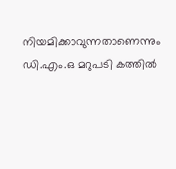നിയമിക്കാവുന്നതാണെന്നും ഡി.എം.ഒ മറുപടി കത്തിൽ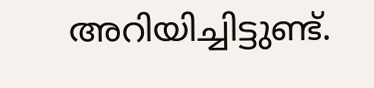അറിയിച്ചിട്ടുണ്ട്.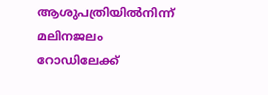ആശുപത്രിയിൽനിന്ന് മലിനജലം റോഡിലേക്ക്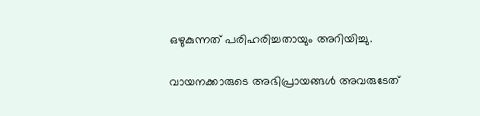ഒഴുകുന്നത് പരിഹരിച്ചതായും അറിയിച്ചു.

വായനക്കാരുടെ അഭിപ്രായങ്ങള്‍ അവരുടേത്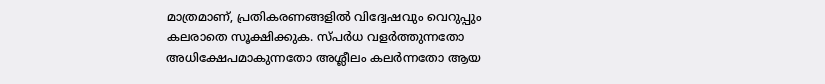മാത്രമാണ്, പ്രതികരണങ്ങളിൽ വിദ്വേഷവും വെറുപ്പും കലരാതെ സൂക്ഷിക്കുക. സ്പർധ വളർത്തുന്നതോ അധിക്ഷേപമാകുന്നതോ അശ്ലീലം കലർന്നതോ ആയ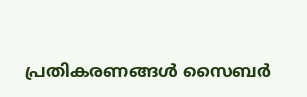പ്രതികരണങ്ങൾ സൈബർ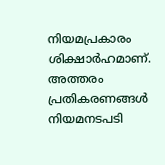നിയമപ്രകാരം ശിക്ഷാർഹമാണ്. അത്തരം പ്രതികരണങ്ങൾ നിയമനടപടി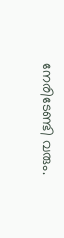നേരിടേണ്ടി വരും.